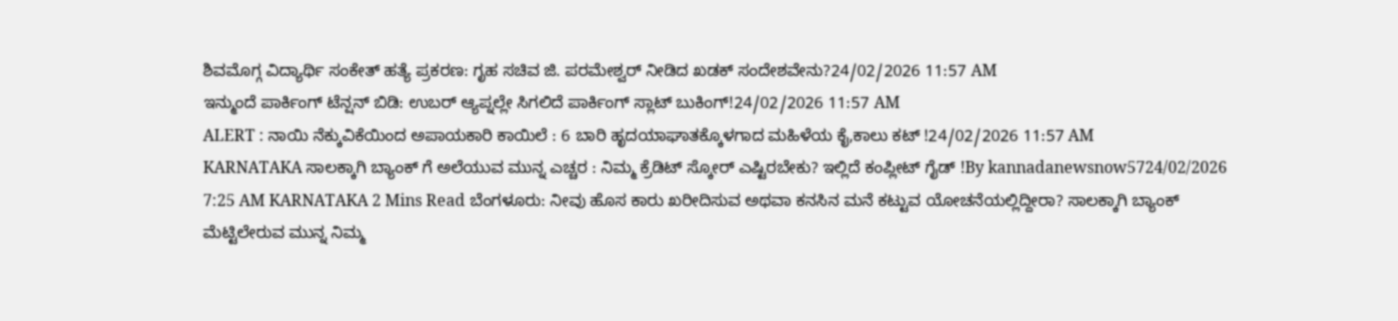ಶಿವಮೊಗ್ಗ ವಿದ್ಯಾರ್ಥಿ ಸಂಕೇತ್ ಹತ್ಯೆ ಪ್ರಕರಣ: ಗೃಹ ಸಚಿವ ಜಿ. ಪರಮೇಶ್ವರ್ ನೀಡಿದ ಖಡಕ್ ಸಂದೇಶವೇನು?24/02/2026 11:57 AM
ಇನ್ಮುಂದೆ ಪಾರ್ಕಿಂಗ್ ಟೆನ್ಷನ್ ಬಿಡಿ: ಉಬರ್ ಆ್ಯಪ್ನಲ್ಲೇ ಸಿಗಲಿದೆ ಪಾರ್ಕಿಂಗ್ ಸ್ಲಾಟ್ ಬುಕಿಂಗ್!24/02/2026 11:57 AM
ALERT : ನಾಯಿ ನೆಕ್ಕುವಿಕೆಯಿಂದ ಅಪಾಯಕಾರಿ ಕಾಯಿಲೆ : 6 ಬಾರಿ ಹೃದಯಾಘಾತಕ್ಕೊಳಗಾದ ಮಹಿಳೆಯ ಕೈ,ಕಾಲು ಕಟ್ !24/02/2026 11:57 AM
KARNATAKA ಸಾಲಕ್ಕಾಗಿ ಬ್ಯಾಂಕ್ ಗೆ ಅಲೆಯುವ ಮುನ್ನ ಎಚ್ಚರ : ನಿಮ್ಮ ಕ್ರೆಡಿಟ್ ಸ್ಕೋರ್ ಎಷ್ಟಿರಬೇಕು? ಇಲ್ಲಿದೆ ಕಂಪ್ಲೀಟ್ ಗೈಡ್ !By kannadanewsnow5724/02/2026 7:25 AM KARNATAKA 2 Mins Read ಬೆಂಗಳೂರು: ನೀವು ಹೊಸ ಕಾರು ಖರೀದಿಸುವ ಅಥವಾ ಕನಸಿನ ಮನೆ ಕಟ್ಟುವ ಯೋಚನೆಯಲ್ಲಿದ್ದೀರಾ? ಸಾಲಕ್ಕಾಗಿ ಬ್ಯಾಂಕ್ ಮೆಟ್ಟಿಲೇರುವ ಮುನ್ನ ನಿಮ್ಮ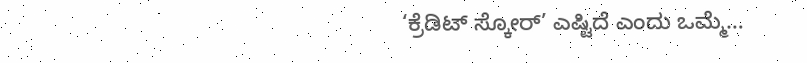‘ಕ್ರೆಡಿಟ್ ಸ್ಕೋರ್’ ಎಷ್ಟಿದೆ ಎಂದು ಒಮ್ಮೆ…